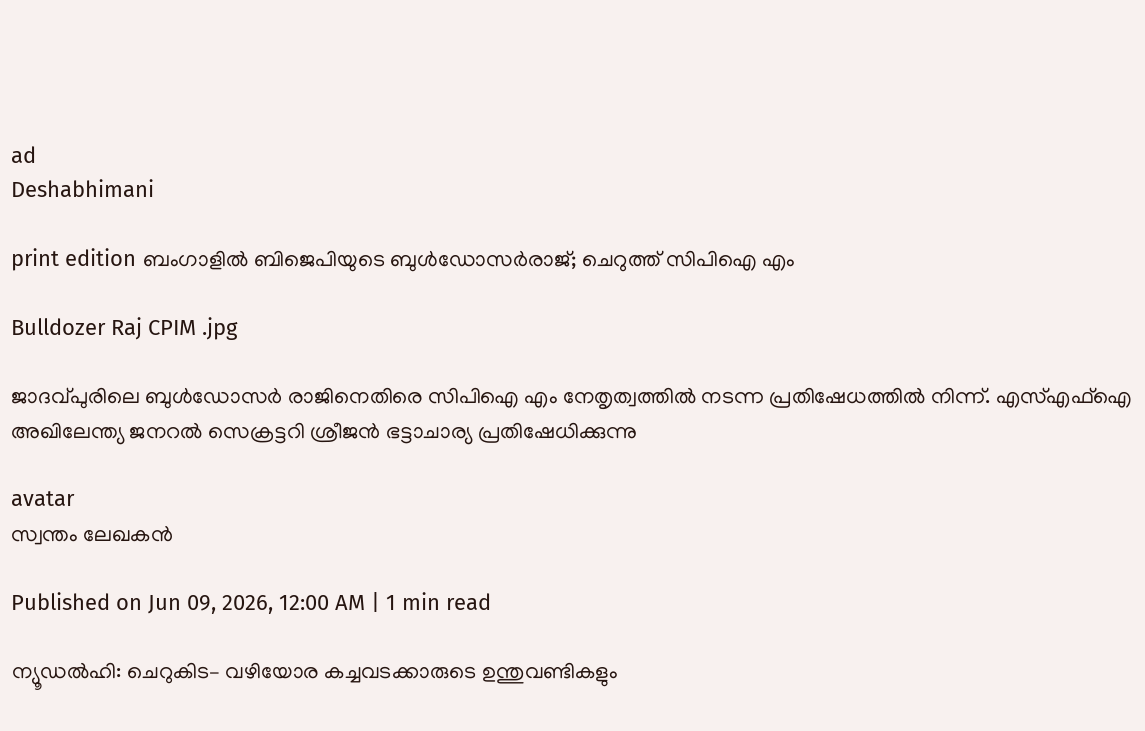ad
Deshabhimani

print edition ബംഗാളിൽ ബിജെപിയുടെ ബുൾഡോസർരാജ്; ചെറുത്ത്‌ സിപിഐ എം

Bulldozer Raj CPIM .jpg

ജാദവ്പുരിലെ ബുൾഡോസർ രാജിനെതിരെ സിപിഐ എം നേതൃത്വത്തിൽ നടന്ന പ്രതിഷേധത്തിൽ നിന്ന്. എസ്എഫ്ഐ അഖിലേന്ത്യ ജനറൽ സെക്രട്ടറി ശ്രീജൻ ഭട്ടാചാര്യ പ്രതിഷേധിക്കുന്നു

avatar
സ്വന്തം ലേഖകൻ

Published on Jun 09, 2026, 12:00 AM | 1 min read

ന്യൂഡൽഹി: ചെറുകിട– വഴിയോര കച്ചവടക്കാരുടെ ഉന്തുവണ്ടികളും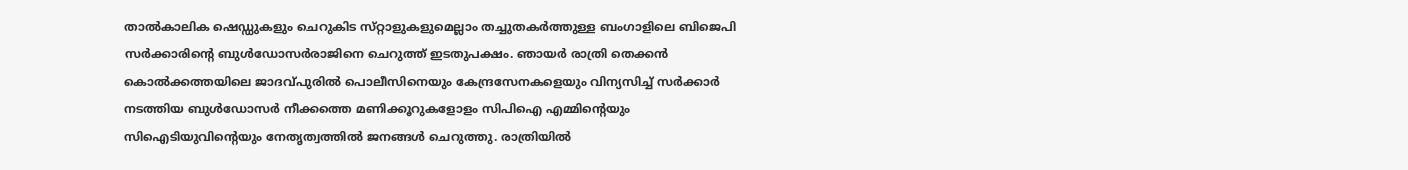താൽകാലിക ഷെഡ്ഡുകളും ചെറുകിട സ്‌റ്റാളുകളുമെല്ലാം തച്ചുതകർത്തുള്ള ബംഗാളിലെ ബിജെപി സർക്കാരിന്റെ ബുൾഡോസർരാജിനെ ചെറുത്ത്‌ ഇടതുപക്ഷം. ഞായർ രാത്രി തെക്കൻ കൊൽക്കത്തയിലെ ജാദവ്പുരിൽ പൊലീസിനെയും കേന്ദ്രസേനകളെയും വിന്യസിച്ച്‌ സർക്കാർ നടത്തിയ ബുൾഡോസർ നീക്കത്തെ മണിക്കൂറുകളോളം സിപിഐ എമ്മിന്റെയും സിഐടിയുവിന്റെയും നേതൃത്വത്തിൽ ജനങ്ങൾ ചെറുത്തു. രാത്രിയിൽ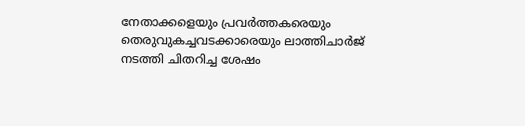നേതാക്കളെയും പ്രവർത്തകരെയും തെരുവുകച്ചവടക്കാരെയും ലാത്തിചാർജ്‌ നടത്തി ചിതറിച്ച ശേഷം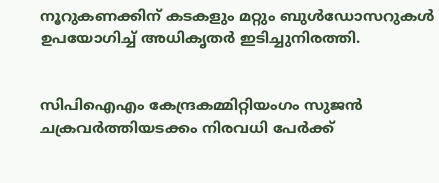നൂറുകണക്കിന്‌ കടകളും മറ്റും ബുൾഡോസറുകൾ ഉപയോഗിച്ച്‌ അധികൃതർ ഇടിച്ചുനിരത്തി.


സിപിഐഎം കേന്ദ്രകമ്മിറ്റിയംഗം സുജൻ ചക്രവർത്തിയടക്കം നിരവധി പേർക്ക്‌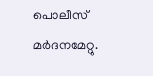പൊലീസ്‌ മർദനമേറ്റു.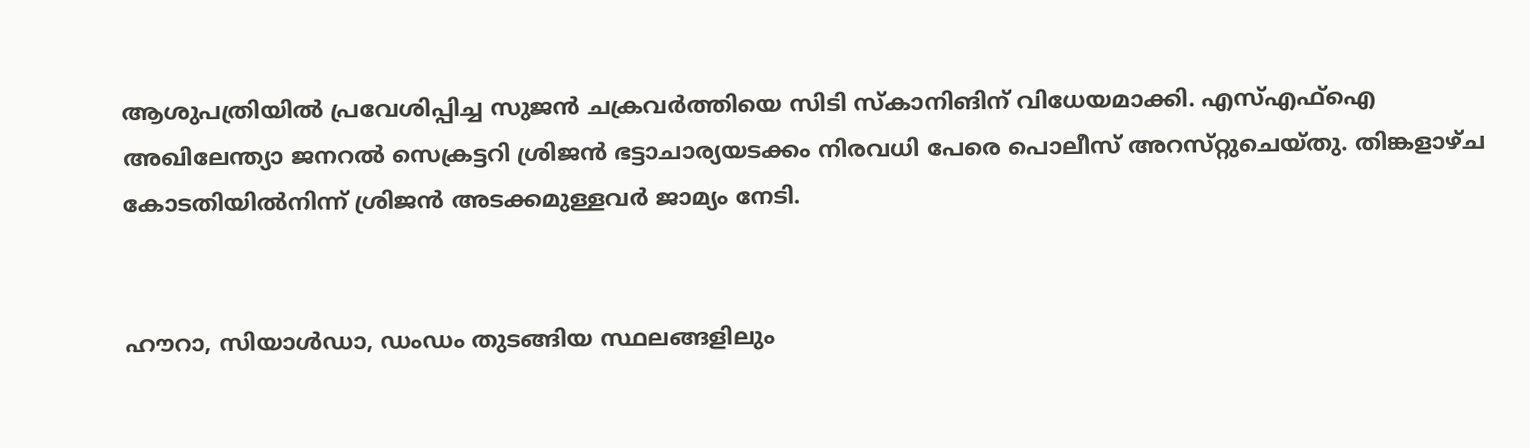ആശുപത്രിയിൽ പ്രവേശിപ്പിച്ച സുജൻ ചക്രവർത്തിയെ സിടി സ്‌കാനിങിന്‌ വിധേയമാക്കി. എസ്‌എഫ്‌ഐ അഖിലേന്ത്യാ ജനറൽ സെക്രട്ടറി ശ്രിജൻ ഭട്ടാചാര്യയടക്കം നിരവധി പേരെ പൊലീസ്‌ അറസ്‌റ്റുചെയ്‌തു. തിങ്കളാഴ്ച കോടതിയിൽനിന്ന്‌ ശ്രിജൻ അടക്കമുള്ളവർ ജാമ്യം നേടി.


ഹ‍ൗറാ, സിയാൾഡാ, ഡംഡം തുടങ്ങിയ സ്ഥലങ്ങളിലും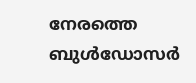നേരത്തെ ബുൾഡോസർ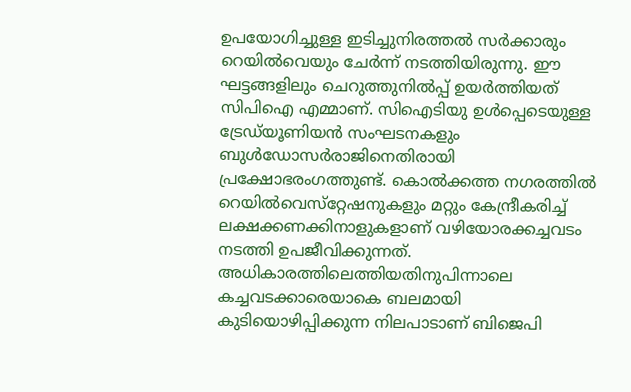ഉപയോഗിച്ചുള്ള ഇടിച്ചുനിരത്തൽ സർക്കാരും റെയിൽവെയും ചേർന്ന്‌ നടത്തിയിരുന്നു. ഇ‍ൗ ഘട്ടങ്ങളിലും ചെറുത്തുനിൽപ്പ്‌ ഉയർത്തിയത്‌ സിപിഐ എമ്മാണ്‌. സിഐടിയു ഉൾപ്പെടെയുള്ള ട്രേഡ്‌യൂണിയൻ സംഘടനകളും ബുൾഡോസർരാജിനെതിരായി പ്രക്ഷോഭരംഗത്തുണ്ട്‌. കൊൽക്കത്ത നഗരത്തിൽ റെയിൽവെസ്‌റ്റേഷനുകളും മറ്റും കേന്ദ്രീകരിച്ച്‌ ലക്ഷക്കണക്കിനാളുകളാണ്‌ വഴിയോരക്കച്ചവടം നടത്തി ഉപജീവിക്കുന്നത്‌. അധികാരത്തിലെത്തിയതിനുപിന്നാലെ കച്ചവടക്കാരെയാകെ ബലമായി കുടിയൊഴിപ്പിക്കുന്ന നിലപാടാണ്‌ ബിജെപി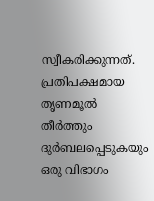സ്വീകരിക്കുന്നത്‌. പ്രതിപക്ഷമായ തൃണമൂൽ തീർത്തും ദുർബലപ്പെടുകയും ഒരു വിഭാഗം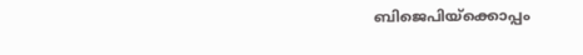ബിജെപിയ്‌ക്കൊപ്പം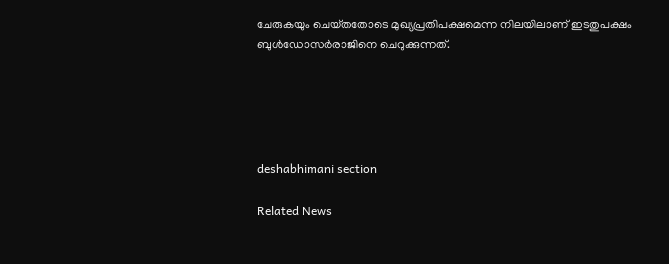ചേരുകയും ചെയ്‌തതോടെ മുഖ്യപ്രതിപക്ഷമെന്ന നിലയിലാണ്‌ ഇടതുപക്ഷം ബുൾഡോസർരാജിനെ ചെറുക്കുന്നത്‌.





deshabhimani section

Related News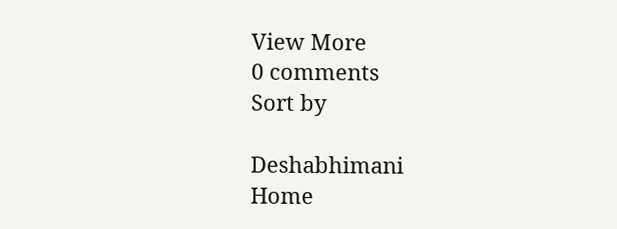View More
0 comments
Sort by

Deshabhimani
Home